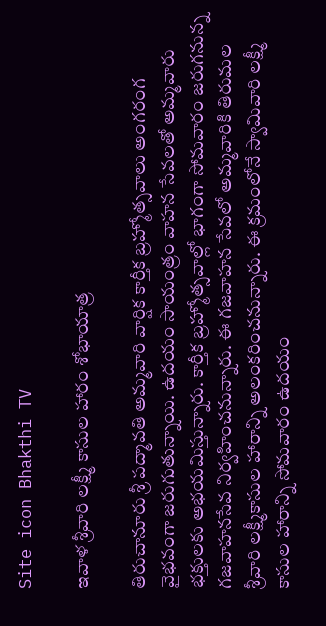Site icon Bhakthi TV

ఇవాళ శ్రీవారి ల‌క్ష్మీ కాసుల హారం శోభాయాత్ర

తిరుచానూరు శ్రీ ప‌ద్మావ‌తి అమ్మ‌వారి వార్షిక కార్తీక బ్ర‌హ్మోత్స‌వాలు అంగరంగ వైభవంగా జరుగుతున్నాయి. ఉదయం సాయంత్రం వాహన సేవలతో అమ్మవారు భక్తులకు అభయమిస్తున్నారు. కార్తీక బ్రహ్మోత్సవాల్లో భాగంగా సోమ‌వారం జ‌రుగ‌నున్న గ‌జ‌వాహ‌న‌సేవ‌ నిర్వహించనున్నారు. ఈ గజవాహన సేవలో అమ్మవారికి తిరుమ‌ల శ్రీ‌వారి ల‌క్ష్మీకాసుల హారాన్ని అలంకరించనున్నారు. ఈ క్రమంలోనే స్వామివారి లక్ష్మీ కాసుల హారాన్ని సోమ‌వారం ఉద‌యం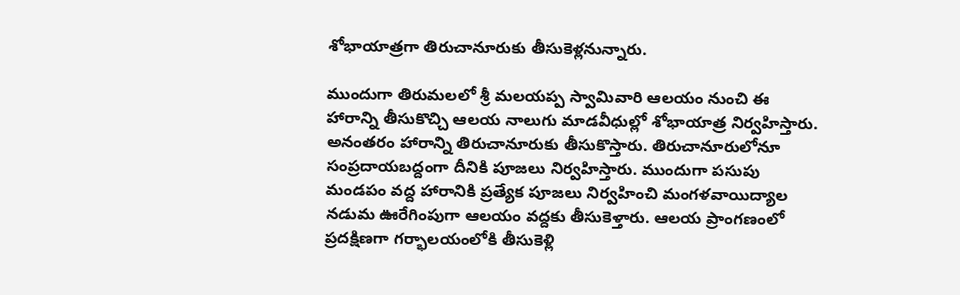శోభాయాత్రగా తిరుచానూరుకు తీసుకెళ్ల‌నున్నారు.

ముందుగా తిరుమ‌లలో శ్రీ మలయప్ప స్వామివారి ఆల‌యం నుంచి ఈ హారాన్ని తీసుకొచ్చి ఆల‌య నాలుగు మాడ‌వీధుల్లో శోభాయాత్ర నిర్వహిస్తారు. అనంతరం హారాన్ని తిరుచానూరుకు తీసుకొస్తారు. తిరుచానూరులోనూ సంప్రదాయబద్దంగా దీనికి పూజలు నిర్వహిస్తారు. ముందుగా పసుపు మండపం వ‌ద్ద‌ హారానికి ప్ర‌త్యేక పూజ‌లు నిర్వ‌హించి మంగ‌ళ‌వాయిద్యాల న‌డుమ ఊరేగింపుగా ఆల‌యం వద్దకు తీసుకెళ్తారు. ఆల‌య ప్రాంగ‌ణంలో ప్ర‌ద‌క్షిణ‌గా గ‌ర్భాల‌యంలోకి తీసుకెళ్లి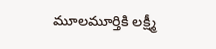మూలమూర్తికి ల‌క్ష్మీ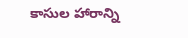కాసుల హారాన్ని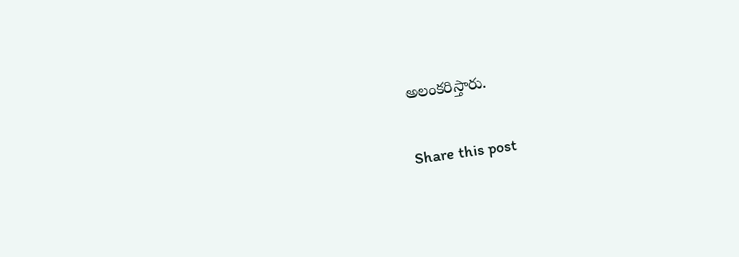అలంకరిస్తారు.

Share this post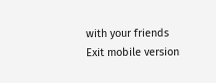with your friends
Exit mobile version